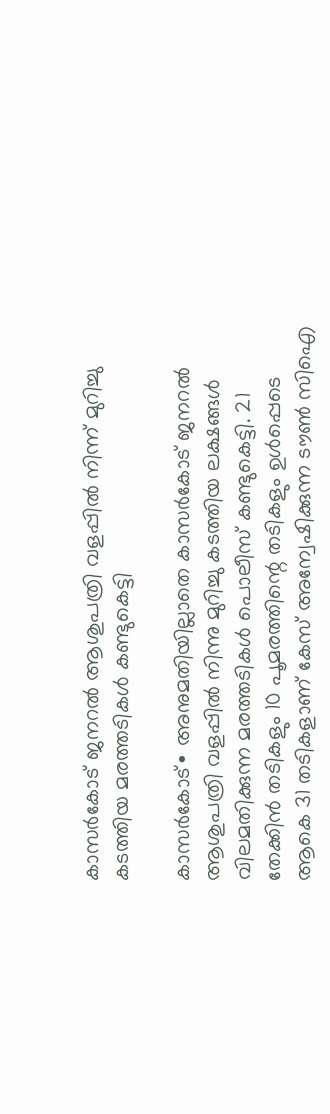കാസർകോട് ജനറൽ ആശുപത്രി വളപ്പിൽ നിന്ന് മുറിച്ചു കടത്തിയ മരത്തടികൾ കണ്ടുകെട്ടി

കാസർകോട്∙ അനുമതിയില്ലാതെ കാസർകോട് ജനറൽ ആശുപത്രി വളപ്പിൽ നിന്നു മുറിച്ചു കടത്തിയ ലക്ഷങ്ങൾ വിലമതിക്കുന്ന മരത്തടികൾ പൊലീസ് കണ്ടുകെട്ടി. 21 തേക്കിൻ തടികളും 10 പൂമരത്തിന്റെ തടികളും ഉൾപ്പെടെ ആകെ 31 തടികളാണ് കേസ് അന്വേഷിക്കുന്ന ടൗൺ സിഐ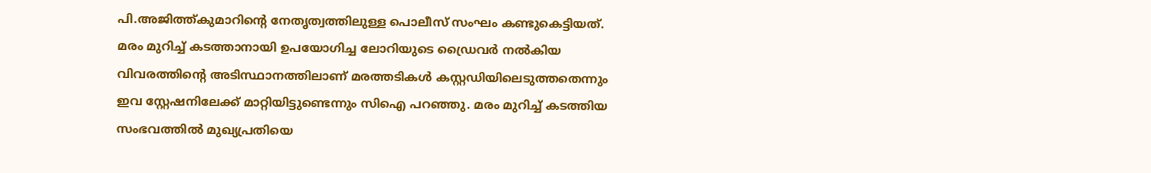പി.അജിത്ത്കുമാറിന്റെ നേതൃത്വത്തിലുള്ള പൊലീസ് സംഘം കണ്ടുകെട്ടിയത്.
മരം മുറിച്ച് കടത്താനായി ഉപയോഗിച്ച ലോറിയുടെ ഡ്രൈവർ നൽകിയ വിവരത്തിന്റെ അടിസ്ഥാനത്തിലാണ് മരത്തടികൾ കസ്റ്റഡിയിലെടുത്തതെന്നും ഇവ സ്റ്റേഷനിലേക്ക് മാറ്റിയിട്ടുണ്ടെന്നും സിഐ പറഞ്ഞു. മരം മുറിച്ച് കടത്തിയ സംഭവത്തിൽ മുഖ്യപ്രതിയെ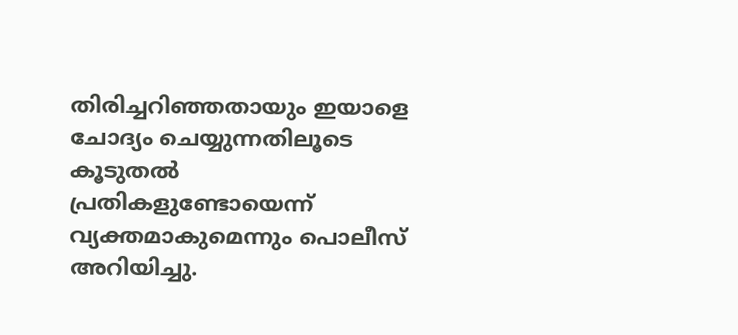തിരിച്ചറിഞ്ഞതായും ഇയാളെ ചോദ്യം ചെയ്യുന്നതിലൂടെ കൂടുതൽ പ്രതികളുണ്ടോയെന്ന് വ്യക്തമാകുമെന്നും പൊലീസ് അറിയിച്ചു.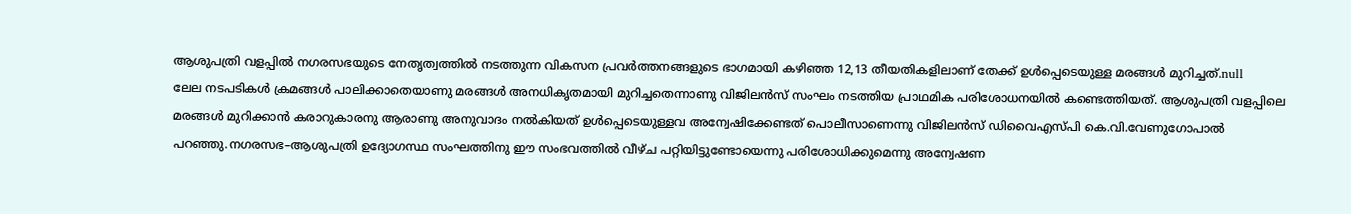ആശുപത്രി വളപ്പിൽ നഗരസഭയുടെ നേതൃത്വത്തിൽ നടത്തുന്ന വികസന പ്രവർത്തനങ്ങളുടെ ഭാഗമായി കഴിഞ്ഞ 12,13 തീയതികളിലാണ് തേക്ക് ഉൾപ്പെടെയുള്ള മരങ്ങൾ മുറിച്ചത്.null
ലേല നടപടികൾ ക്രമങ്ങൾ പാലിക്കാതെയാണു മരങ്ങൾ അനധികൃതമായി മുറിച്ചതെന്നാണു വിജിലൻസ് സംഘം നടത്തിയ പ്രാഥമിക പരിശോധനയിൽ കണ്ടെത്തിയത്. ആശുപത്രി വളപ്പിലെ മരങ്ങൾ മുറിക്കാൻ കരാറുകാരനു ആരാണു അനുവാദം നൽകിയത് ഉൾപ്പെടെയുള്ളവ അന്വേഷിക്കേണ്ടത് പൊലീസാണെന്നു വിജിലൻസ് ഡിവൈഎസ്പി കെ.വി.വേണുഗോപാൽ പറഞ്ഞു.നഗരസഭ–ആശുപത്രി ഉദ്യോഗസ്ഥ സംഘത്തിനു ഈ സംഭവത്തിൽ വീഴ്ച പറ്റിയിട്ടുണ്ടോയെന്നു പരിശോധിക്കുമെന്നു അന്വേഷണ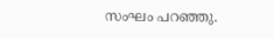സംഘം പറഞ്ഞു.